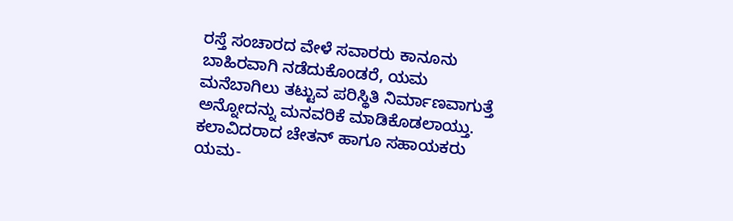ರಸ್ತೆ ಸಂಚಾರದ ವೇಳೆ ಸವಾರರು ಕಾನೂನು ಬಾಹಿರವಾಗಿ ನಡೆದುಕೊಂಡರೆ, ಯಮ ಮನೆಬಾಗಿಲು ತಟ್ಟುವ ಪರಿಸ್ಥಿತಿ ನಿರ್ಮಾಣವಾಗುತ್ತೆ ಅನ್ನೋದನ್ನು ಮನವರಿಕೆ ಮಾಡಿಕೊಡಲಾಯ್ತು.
ಕಲಾವಿದರಾದ ಚೇತನ್ ಹಾಗೂ ಸಹಾಯಕರು ಯಮ-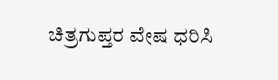ಚಿತ್ರಗುಪ್ತರ ವೇಷ ಧರಿಸಿ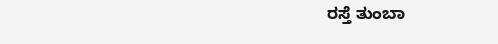ರಸ್ತೆ ತುಂಬಾ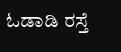ಓಡಾಡಿ ರಸ್ತೆ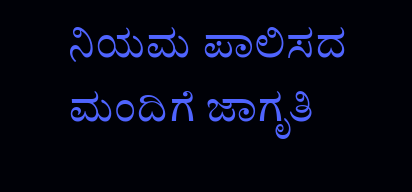ನಿಯಮ ಪಾಲಿಸದ ಮಂದಿಗೆ ಜಾಗೃತಿ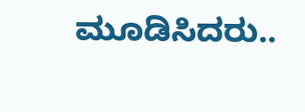ಮೂಡಿಸಿದರು..